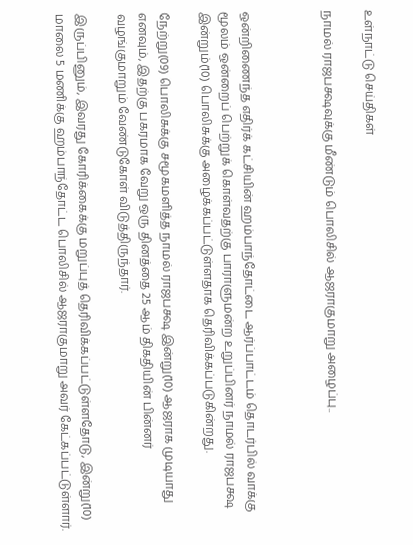உள்நாட்டு செய்திகள்

நாமல் ராஜபக்ஷவுக்கு மீண்டும் பொலிசில் ஆஜராகுமாறு அழைப்பு..



ஒன்றிணைந்த எதிர்க் கட்சியின் ஹம்பாந்தோட்டை ஆர்ப்பாட்டம் தொடர்பில் வாக்கு மூலம் ஒன்றைப் பெற்றுக் கொள்வதற்கு பாராளுமன்ற உறுப்பினர் நாமல் ராஜபக்ஷ இன்றும்(10) பொலிசுக்கு அழைக்கப்பட்டுள்ளதாக தெரிவிக்கப்படுகின்றது.

நேற்று(09) பொலிசுக்கு சமூகமளித்த நாமல் ராஜபக்ஷ இன்று(10) ஆஜராக முடியாது எனவும், இதற்கு பகரமாக வேறு ஒரு தினத்தை 25 ஆம் திகதியின் பின்னர் வழங்குமாறும் வேண்டுகோள் விடுத்திருந்தார்.

இருப்பினும், இவரது கோரிக்கைக்கு மறுப்புத் தெரிவிக்கப்பட்டுள்ளதோடு, இன்று(10) மாலை 5 மணிக்கு ஹம்பாந்தோட்ட பொலிசில் ஆஜராகுமாறு அவர் கேட்கப்பட்டுள்ளார்.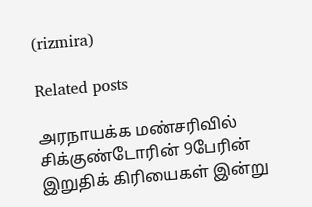(rizmira)

Related posts

அரநாயக்க மண்சரிவில் சிக்குண்டோரின் 9பேரின் இறுதிக் கிரியைகள் இன்று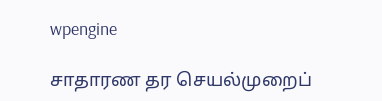wpengine

சாதாரண தர செயல்முறைப்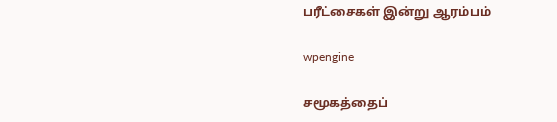பரீட்சைகள் இன்று ஆரம்பம்

wpengine

சமூகத்தைப்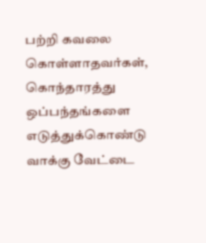பற்றி கவலை கொள்ளாதவர்கள், கொந்தாரத்து ஒப்பந்தங்களை எடுத்துக்கொண்டு வாக்கு வேட்டை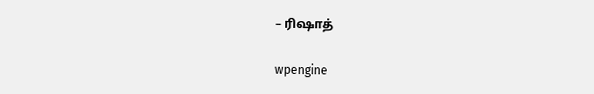– ரிஷாத்

wpengine